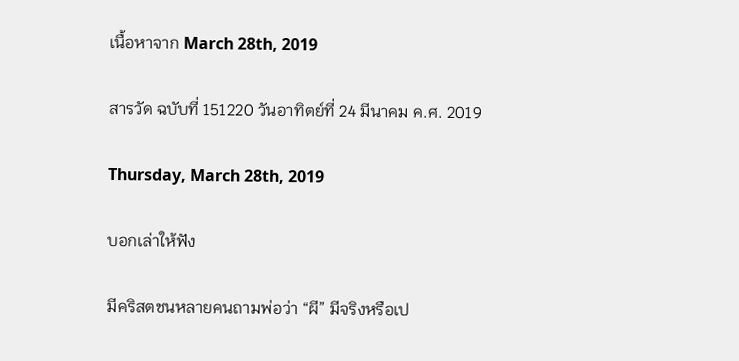เนื้อหาจาก March 28th, 2019

สารวัด ฉบับที่ 151220 วันอาทิตย์ที่ 24 มีนาคม ค.ศ. 2019

Thursday, March 28th, 2019

บอกเล่าให้ฟัง

มีคริสตชนหลายคนถามพ่อว่า “ผี” มีจริงหรือเป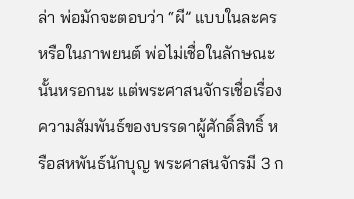ล่า พ่อมักจะตอบว่า “ผี” แบบในละครหรือในภาพยนต์ พ่อไม่เชื่อในลักษณะนั้นหรอกนะ แต่พระศาสนจักรเชื่อเรื่องความสัมพันธ์ของบรรดาผู้ศักดิ์สิทธิ์ หรือสหพันธ์นักบุญ พระศาสนจักรมี 3 ก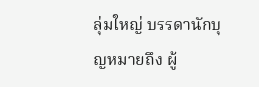ลุ่มใหญ่ บรรดานักบุญหมายถึง ผู้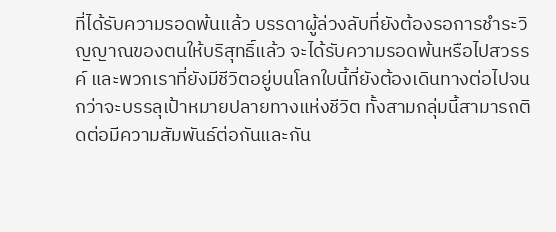ที่ได้รับความรอดพ้นแล้ว บรรดาผู้ล่วงลับที่ยังต้องรอการชำระวิญญาณของตนให้บริสุทธิ์แล้ว จะได้รับความรอดพ้นหรือไปสวรรค์ และพวกเราที่ยังมีชีวิตอยู่บนโลกใบนี้ที่ยังต้องเดินทางต่อไปจนกว่าจะบรรลุเป้าหมายปลายทางแห่งชีวิต ทั้งสามกลุ่มนี้สามารถติดต่อมีความสัมพันธ์ต่อกันและกัน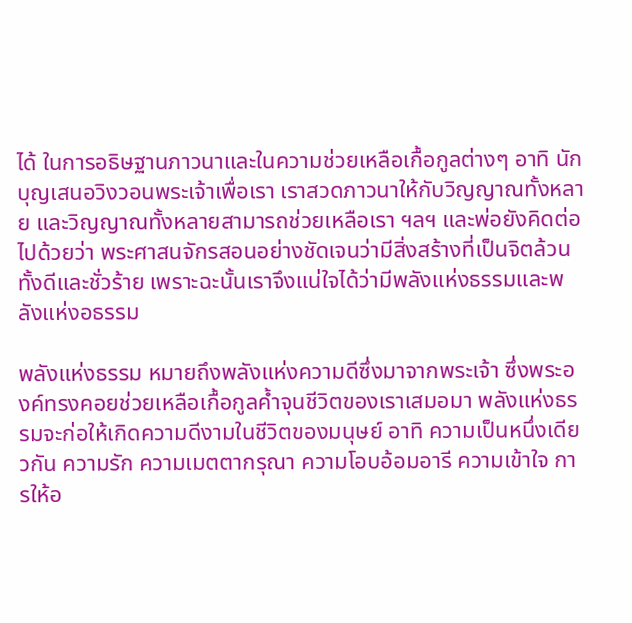ได้ ในการอธิษฐานภาวนาและในความช่วยเหลือเกื้อกูลต่างๆ อาทิ นักบุญเสนอวิงวอนพระเจ้าเพื่อเรา เราสวดภาวนาให้กับวิญญาณทั้งหลาย และวิญญาณทั้งหลายสามารถช่วยเหลือเรา ฯลฯ และพ่อยังคิดต่อไปด้วยว่า พระศาสนจักรสอนอย่างชัดเจนว่ามีสิ่งสร้างที่เป็นจิตล้วนทั้งดีและชั่วร้าย เพราะฉะนั้นเราจึงแน่ใจได้ว่ามีพลังแห่งธรรมและพลังแห่งอธรรม

พลังแห่งธรรม หมายถึงพลังแห่งความดีซึ่งมาจากพระเจ้า ซึ่งพระองค์ทรงคอยช่วยเหลือเกื้อกูลค้ำจุนชีวิตของเราเสมอมา พลังแห่งธรรมจะก่อให้เกิดความดีงามในชีวิตของมนุษย์ อาทิ ความเป็นหนึ่งเดียวกัน ความรัก ความเมตตากรุณา ความโอบอ้อมอารี ความเข้าใจ การให้อ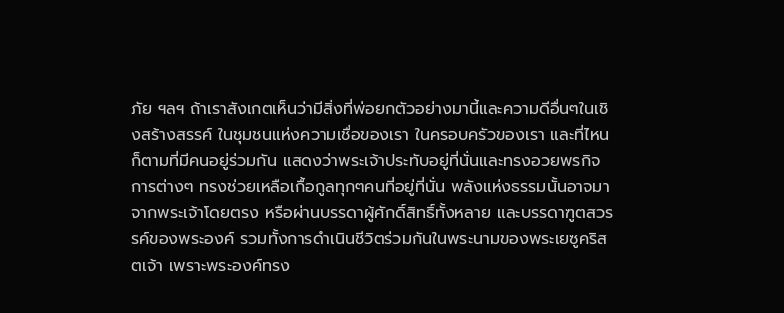ภัย ฯลฯ ถ้าเราสังเกตเห็นว่ามีสิ่งที่พ่อยกตัวอย่างมานี้และความดีอื่นๆในเชิงสร้างสรรค์ ในชุมชนแห่งความเชื่อของเรา ในครอบครัวของเรา และที่ไหนก็ตามที่มีคนอยู่ร่วมกัน แสดงว่าพระเจ้าประทับอยู่ที่นั่นและทรงอวยพรกิจการต่างๆ ทรงช่วยเหลือเกื้อกูลทุกๆคนที่อยู่ที่นั่น พลังแห่งธรรมนั้นอาจมาจากพระเจ้าโดยตรง หรือผ่านบรรดาผู้ศักดิ์สิทธิ์ทั้งหลาย และบรรดาฑูตสวรรค์ของพระองค์ รวมทั้งการดำเนินชีวิตร่วมกันในพระนามของพระเยซูคริสตเจ้า เพราะพระองค์ทรง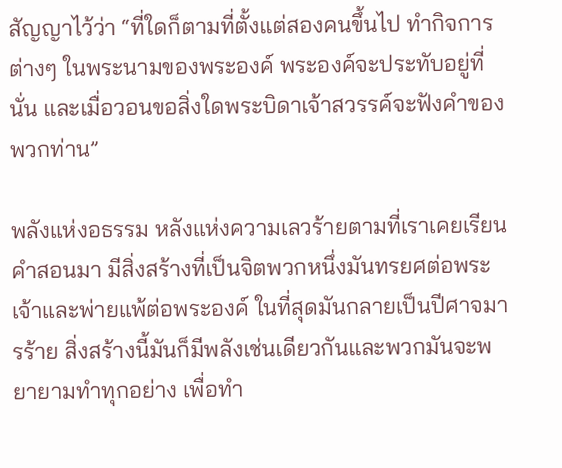สัญญาไว้ว่า “ที่ใดก็ตามที่ตั้งแต่สองคนขึ้นไป ทำกิจการต่างๆ ในพระนามของพระองค์ พระองค์จะประทับอยู่ที่นั่น และเมื่อวอนขอสิ่งใดพระบิดาเจ้าสวรรค์จะฟังคำของพวกท่าน”

พลังแห่งอธรรม หลังแห่งความเลวร้ายตามที่เราเคยเรียนคำสอนมา มีสิ่งสร้างที่เป็นจิตพวกหนึ่งมันทรยศต่อพระเจ้าและพ่ายแพ้ต่อพระองค์ ในที่สุดมันกลายเป็นปีศาจมารร้าย สิ่งสร้างนี้มันก็มีพลังเช่นเดียวกันและพวกมันจะพยายามทำทุกอย่าง เพื่อทำ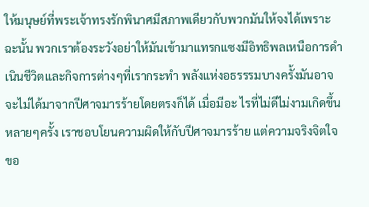ให้มนุษย์ที่พระเจ้าทรงรักพินาศมีสภาพเดียวกับพวกมันให้จงได้เพราะ ฉะนั้น พวกเราต้องระวังอย่าให้มันเข้ามาแทรกแซงมีอิทธิพลเหนือการดำเนินชีวิตและกิจการต่างๆที่เรากระทำ พลังแห่งอธรรรมบางครั้งมันอาจจะไม่ได้มาจากปีศาจมารร้ายโดยตรงก็ได้ เมื่อมีอะ ไรที่ไม่ดีไม่งามเกิดขึ้นหลายๆครั้ง เราชอบโยนความผิดให้กับปีศาจมารร้าย แต่ความจริงจิตใจขอ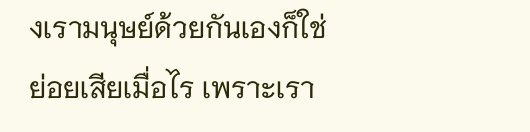งเรามนุษย์ด้วยกันเองก็ใช่ย่อยเสียเมื่อไร เพราะเรา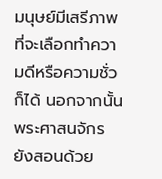มนุษย์มีเสรีภาพที่จะเลือกทำความดีหรือความชั่วก็ได้ นอกจากนั้นพระศาสนจักรยังสอนด้วย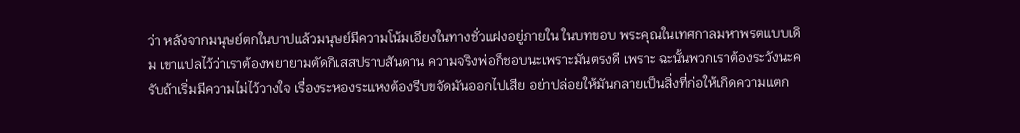ว่า หลังจากมนุษย์ตกในบาปแล้วมนุษย์มีความโน้มเอียงในทางชั่วแฝงอยู่ภายใน ในบทขอบ พระคุณในเทศกาลมหาพรตแบบเดิม เขาแปลไว้ว่าเราต้องพยายามตัดกิเสสปราบสันดาน ความจริงพ่อก็ชอบนะเพราะมันตรงดี เพราะ ฉะนั้นพวกเราต้องระวังนะครับถ้าเริ่มมีความไม่ไว้วางใจ เรื่องระหองระแหงต้องรีบขจัดมันออกไปเสีย อย่าปล่อยให้มันกลายเป็นสิ่งที่ก่อให้เกิดความแตก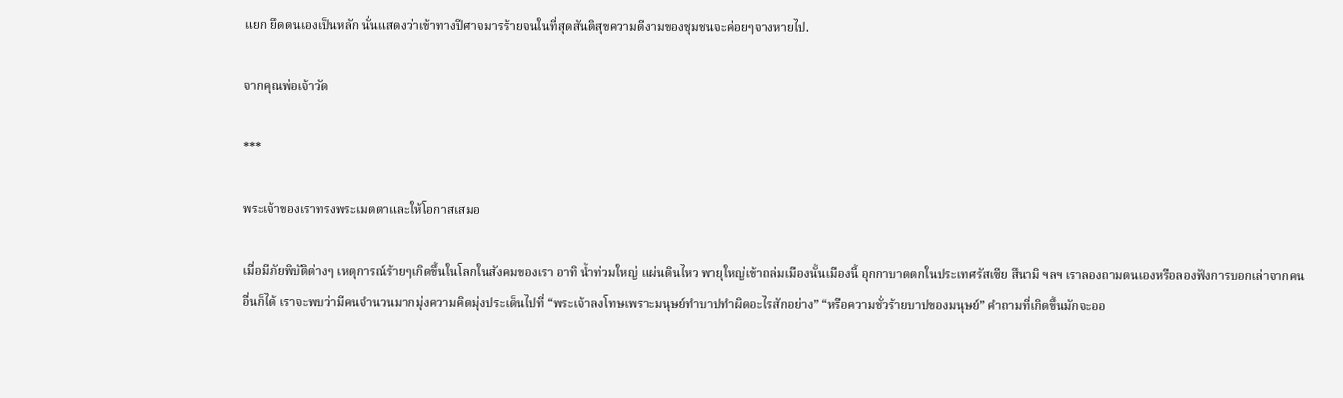แยก ยึดตนเองเป็นหลัก นั่นแสดงว่าเข้าทางปีศาจมารร้ายจนในที่สุดสันติสุขความดีงามของชุมชนจะค่อยๆจางหายไป.

จากคุณพ่อเจ้าวัด

***

พระเจ้าของเราทรงพระเมตตาและให้โอกาสเสมอ

เมื่อมีภัยพิบัติต่างๆ เหตุการณ์ร้ายๆเกิดขึ้นในโลกในสังคมของเรา อาทิ น้ำท่วมใหญ่ แผ่นดินไหว พายุใหญ่เข้าถล่มเมืองนั้นเมืองนี้ อุกกาบาตตกในประเทศรัสเซีย สึนามิ ฯลฯ เราลองถามตนเองหรือลองฟังการบอกเล่าจากคนอื่นก็ได้ เราจะพบว่ามีคนจำนวนมากมุ่งความคิดมุ่งประเด็นไปที่ “พระเจ้าลงโทษเพราะมนุษย์ทำบาปทำผิดอะไรสักอย่าง” “หรือความชั่วร้ายบาปของมนุษย์” คำถามที่เกิดขึ้นมักจะออ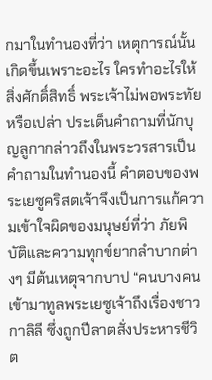กมาในทำนองที่ว่า เหตุการณ์นั้นเกิดขึ้นเพราะอะไร ใครทำอะไรให้สิ่งศักดิ์สิทธิ์ พระเจ้าไม่พอพระทัยหรือเปล่า ประเด็นคำถามที่นักบุญลูกากล่าวถึงในพระวรสารเป็นคำถามในทำนองนี้ คำตอบของพระเยซูคริสตเจ้าจึงเป็นการแก้ความเข้าใจผิดของมนุษย์ที่ว่า ภัยพิบัติและความทุกข์ยากลำบากต่างๆ มีต้นเหตุจากบาป “คนบางคนเข้ามาทูลพระเยซูเจ้าถึงเรื่องชาวกาลิลี ซึ่งถูกปีลาตสั่งประหารชีวิต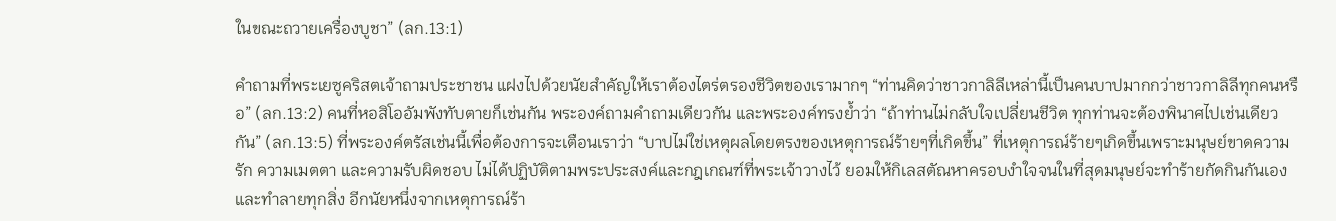ในขณะถวายเครื่องบูชา” (ลก.13:1)

คำถามที่พระเยซูคริสตเจ้าถามประชาชน แฝงไปด้วยนัยสำคัญให้เราต้องไตร่ตรองชีวิตของเรามากๆ “ท่านคิดว่าชาวกาลิลีเหล่านี้เป็นคนบาปมากกว่าชาวกาลิลีทุกคนหรือ” (ลก.13:2) คนที่หอสิโออัมพังทับตายก็เช่นกัน พระองค์ถามคำถามเดียวกัน และพระองค์ทรงย้ำว่า “ถ้าท่านไม่กลับใจเปลี่ยนชีวิต ทุกท่านจะต้องพินาศไปเช่นเดียว กัน” (ลก.13:5) ที่พระองค์ตรัสเช่นนี้เพื่อต้องการจะเตือนเราว่า “บาปไม่ใช่เหตุผลโดยตรงของเหตุการณ์ร้ายๆที่เกิดขึ้น” ที่เหตุการณ์ร้ายๆเกิดขึ้นเพราะมนุษย์ขาดความรัก ความเมตตา และความรับผิดชอบ ไม่ได้ปฏิบัติตามพระประสงค์และกฎเกณฑ์ที่พระเจ้าวางไว้ ยอมให้กิเลสตัณหาครอบงำใจจนในที่สุดมนุษย์จะทำร้ายกัดกินกันเอง และทำลายทุกสิ่ง อีกนัยหนึ่งจากเหตุการณ์ร้า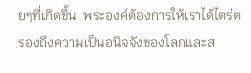ยๆที่เกิดขึ้น  พระองค์ต้องการให้เราได้ไตร่ตรองถึงความเป็นอนิจจังของโลกและส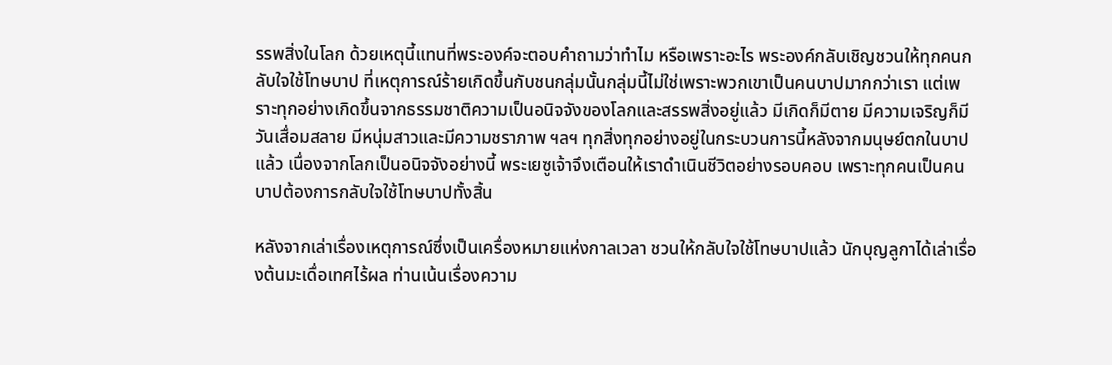รรพสิ่งในโลก ด้วยเหตุนี้แทนที่พระองค์จะตอบคำถามว่าทำไม หรือเพราะอะไร พระองค์กลับเชิญชวนให้ทุกคนกลับใจใช้โทษบาป ที่เหตุการณ์ร้ายเกิดขึ้นกับชนกลุ่มนั้นกลุ่มนี้ไม่ใช่เพราะพวกเขาเป็นคนบาปมากกว่าเรา แต่เพราะทุกอย่างเกิดขึ้นจากธรรมชาติความเป็นอนิจจังของโลกและสรรพสิ่งอยู่แล้ว มีเกิดก็มีตาย มีความเจริญก็มีวันเสื่อมสลาย มีหนุ่มสาวและมีความชราภาพ ฯลฯ ทุกสิ่งทุกอย่างอยู่ในกระบวนการนี้หลังจากมนุษย์ตกในบาปแล้ว เนื่องจากโลกเป็นอนิจจังอย่างนี้ พระเยซูเจ้าจึงเตือนให้เราดำเนินชีวิตอย่างรอบคอบ เพราะทุกคนเป็นคนบาปต้องการกลับใจใช้โทษบาปทั้งสิ้น

หลังจากเล่าเรื่องเหตุการณ์ซึ่งเป็นเครื่องหมายแห่งกาลเวลา ชวนให้กลับใจใช้โทษบาปแล้ว นักบุญลูกาได้เล่าเรื่องต้นมะเดื่อเทศไร้ผล ท่านเน้นเรื่องความ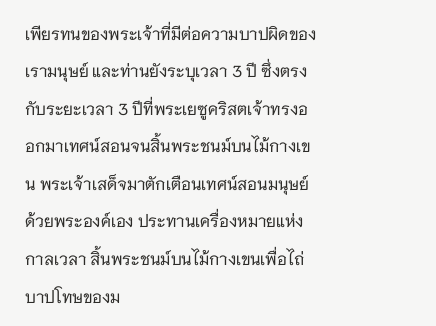เพียรทนของพระเจ้าที่มีต่อความบาปผิดของเรามนุษย์ และท่านยังระบุเวลา 3 ปี ซึ่งตรงกับระยะเวลา 3 ปีที่พระเยซูคริสตเจ้าทรงออกมาเทศน์สอนจนสิ้นพระชนม์บนไม้กางเขน พระเจ้าเสด็จมาตักเตือนเทศน์สอนมนุษย์ด้วยพระองค์เอง ประทานเครื่องหมายแห่งกาลเวลา สิ้นพระชนม์บนไม้กางเขนเพื่อไถ่บาปโทษของม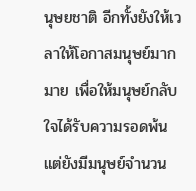นุษยชาติ อีกทั้งยังให้เวลาให้โอกาสมนุษย์มากมาย เพื่อให้มนุษย์กลับใจได้รับความรอดพ้น แต่ยังมีมนุษย์จำนวน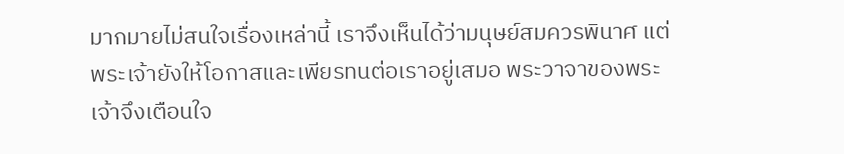มากมายไม่สนใจเรื่องเหล่านี้ เราจึงเห็นได้ว่ามนุษย์สมควรพินาศ แต่พระเจ้ายังให้โอกาสและเพียรทนต่อเราอยู่เสมอ พระวาจาของพระเจ้าจึงเตือนใจ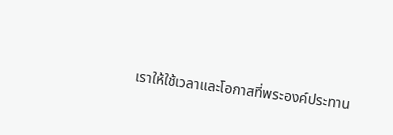เราให้ใช้เวลาและโอกาสที่พระองค์ประทาน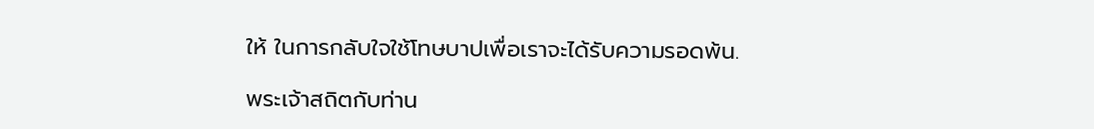ให้ ในการกลับใจใช้โทษบาปเพื่อเราจะได้รับความรอดพ้น.

พระเจ้าสถิตกับท่าน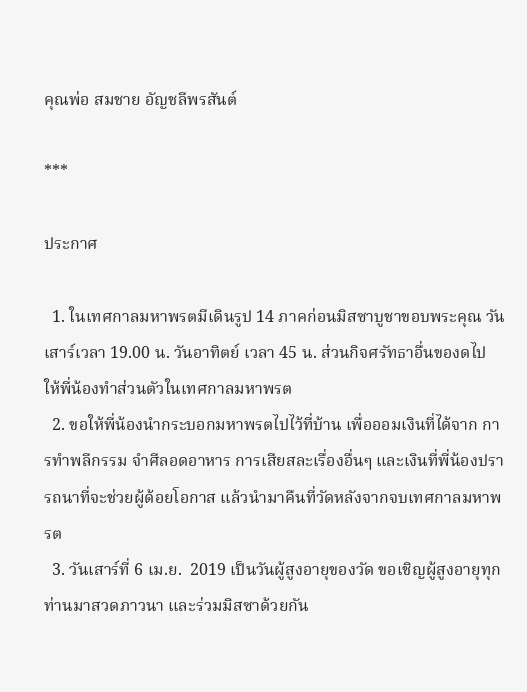คุณพ่อ สมชาย อัญชลีพรสันต์

***

ประกาศ

  1. ในเทศกาลมหาพรตมีเดินรูป 14 ภาคก่อนมิสซาบูชาขอบพระคุณ วันเสาร์เวลา 19.00 น. วันอาทิตย์ เวลา 45 น. ส่วนกิจศรัทธาอื่นของดไป ให้พี่น้องทำส่วนตัวในเทศกาลมหาพรต
  2. ขอให้พี่น้องนำกระบอกมหาพรตไปไว้ที่บ้าน เพื่อออมเงินที่ได้จาก การทำพลีกรรม จำศีลอดอาหาร การเสียสละเรื่องอื่นๆ และเงินที่พี่น้องปรารถนาที่จะช่วยผู้ด้อยโอกาส แล้วนำมาคืนที่วัดหลังจากจบเทศกาลมหาพรต
  3. วันเสาร์ที่ 6 เม.ย.  2019 เป็นวันผู้สูงอายุของวัด ขอเชิญผู้สูงอายุทุกท่านมาสวดภาวนา และร่วมมิสซาด้วยกัน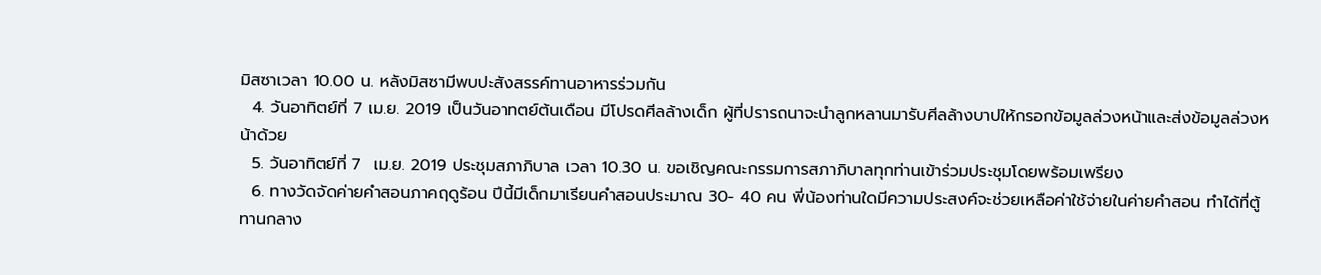มิสซาเวลา 10.00 น. หลังมิสซามีพบปะสังสรรค์ทานอาหารร่วมกัน
  4. วันอาทิตย์ที่ 7 เม.ย. 2019 เป็นวันอาทตย์ต้นเดือน มีโปรดศีลล้างเด็ก ผู้ที่ปรารถนาจะนำลูกหลานมารับศีลล้างบาปให้กรอกข้อมูลล่วงหน้าและส่งข้อมูลล่วงหน้าด้วย
  5. วันอาทิตย์ที่ 7  เม.ย. 2019 ประชุมสภาภิบาล เวลา 10.30 น. ขอเชิญคณะกรรมการสภาภิบาลทุกท่านเข้าร่วมประชุมโดยพร้อมเพรียง
  6. ทางวัดจัดค่ายคำสอนภาคฤดูร้อน ปีนี้มีเด็กมาเรียนคำสอนประมาณ 30- 40 คน พี่น้องท่านใดมีความประสงค์จะช่วยเหลือค่าใช้จ่ายในค่ายคำสอน ทำได้ที่ตู้ทานกลาง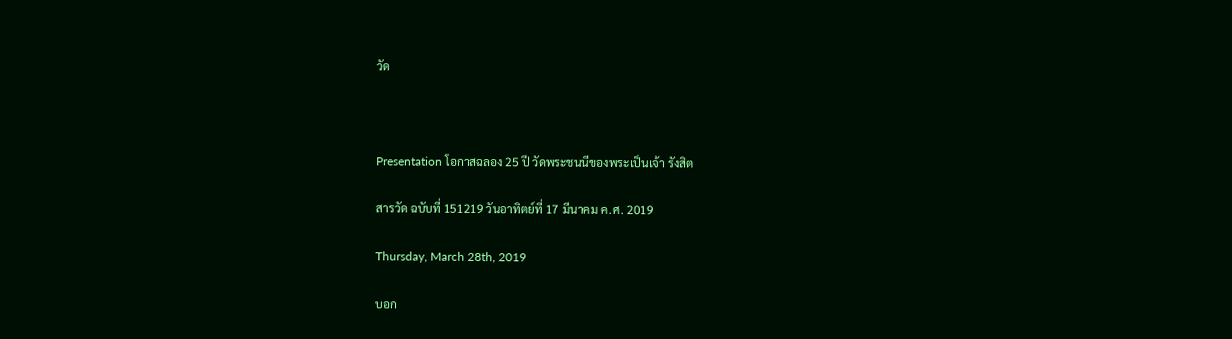วัด



Presentation โอกาสฉลอง 25 ปี วัดพระชนนีของพระเป็นเจ้า รังสิต

สารวัด ฉบับที่ 151219 วันอาทิตย์ที่ 17 มีนาคม ค.ศ. 2019

Thursday, March 28th, 2019

บอก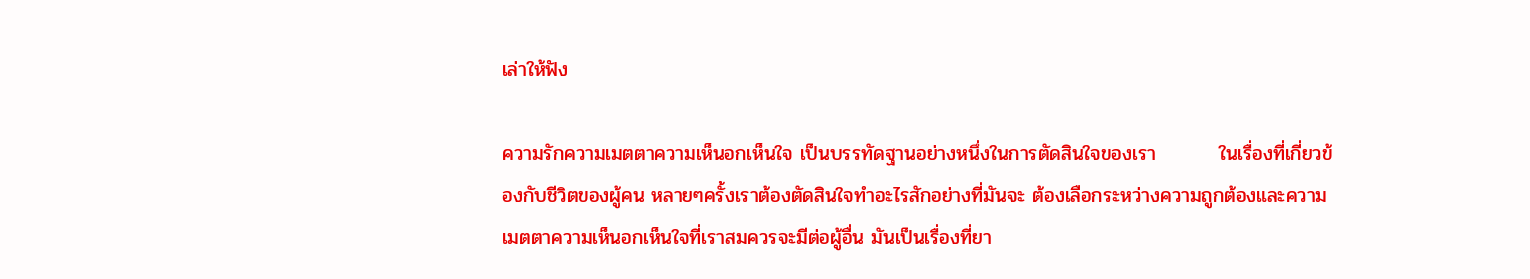เล่าให้ฟัง

ความรักความเมตตาความเห็นอกเห็นใจ เป็นบรรทัดฐานอย่างหนึ่งในการตัดสินใจของเรา         ในเรื่องที่เกี่ยวข้องกับชีวิตของผู้คน หลายๆครั้งเราต้องตัดสินใจทำอะไรสักอย่างที่มันจะ ต้องเลือกระหว่างความถูกต้องและความเมตตาความเห็นอกเห็นใจที่เราสมควรจะมีต่อผู้อื่น มันเป็นเรื่องที่ยา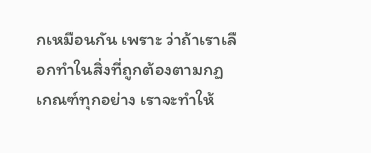กเหมือนกัน เพราะ ว่าถ้าเราเลือกทำในสิ่งที่ถูกต้องตามกฏเกณฑ์ทุกอย่าง เราจะทำให้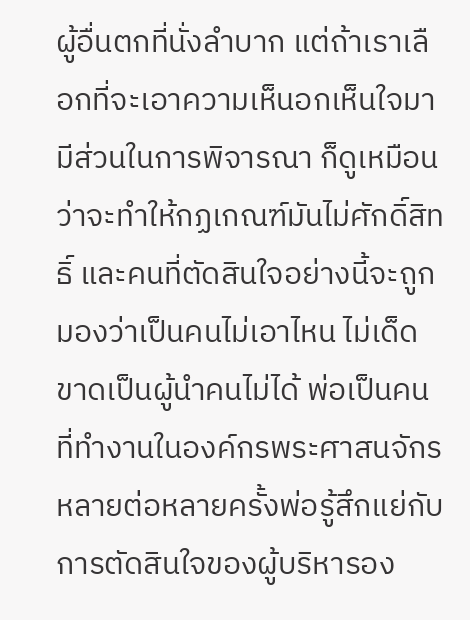ผู้อื่นตกที่นั่งลำบาก แต่ถ้าเราเลือกที่จะเอาความเห็นอกเห็นใจมามีส่วนในการพิจารณา ก็ดูเหมือนว่าจะทำให้กฏเกณฑ์มันไม่ศักดิ์สิทธิ์ และคนที่ตัดสินใจอย่างนี้จะถูกมองว่าเป็นคนไม่เอาไหน ไม่เด็ดขาดเป็นผู้นำคนไม่ได้ พ่อเป็นคนที่ทำงานในองค์กรพระศาสนจักร หลายต่อหลายครั้งพ่อรู้สึกแย่กับการตัดสินใจของผู้บริหารอง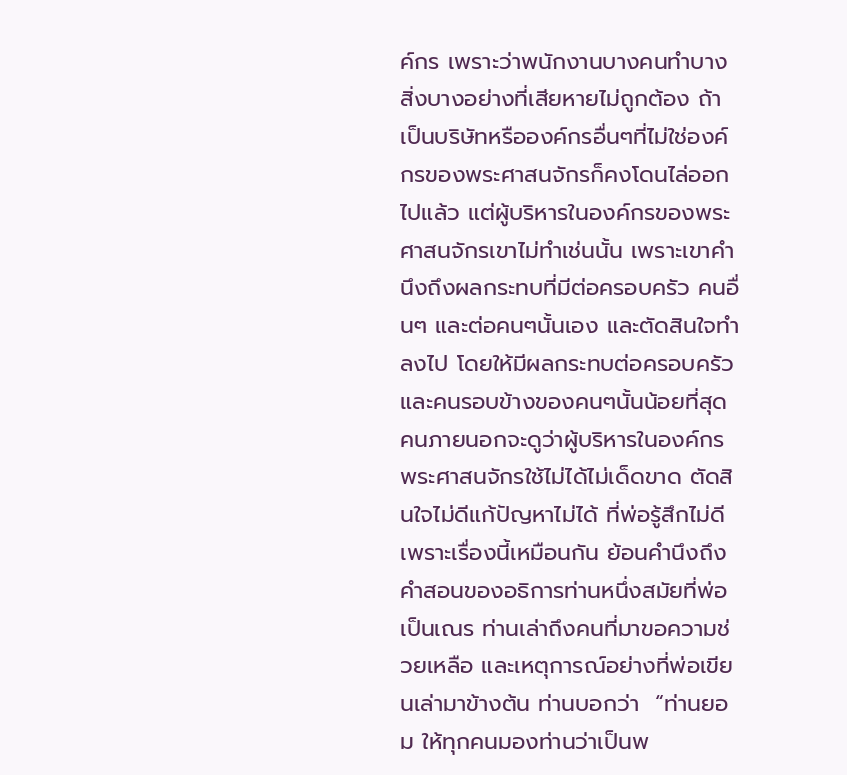ค์กร เพราะว่าพนักงานบางคนทำบางสิ่งบางอย่างที่เสียหายไม่ถูกต้อง ถ้าเป็นบริษัทหรือองค์กรอื่นๆที่ไม่ใช่องค์กรของพระศาสนจักรก็คงโดนไล่ออกไปแล้ว แต่ผู้บริหารในองค์กรของพระศาสนจักรเขาไม่ทำเช่นนั้น เพราะเขาคำนึงถึงผลกระทบที่มีต่อครอบครัว คนอื่นๆ และต่อคนๆนั้นเอง และตัดสินใจทำลงไป โดยให้มีผลกระทบต่อครอบครัวและคนรอบข้างของคนๆนั้นน้อยที่สุด คนภายนอกจะดูว่าผู้บริหารในองค์กรพระศาสนจักรใช้ไม่ได้ไม่เด็ดขาด ตัดสินใจไม่ดีแก้ปัญหาไม่ได้ ที่พ่อรู้สึกไม่ดีเพราะเรื่องนี้เหมือนกัน ย้อนคำนึงถึงคำสอนของอธิการท่านหนึ่งสมัยที่พ่อเป็นเณร ท่านเล่าถึงคนที่มาขอความช่วยเหลือ และเหตุการณ์อย่างที่พ่อเขียนเล่ามาข้างต้น ท่านบอกว่า  “ท่านยอม ให้ทุกคนมองท่านว่าเป็นพ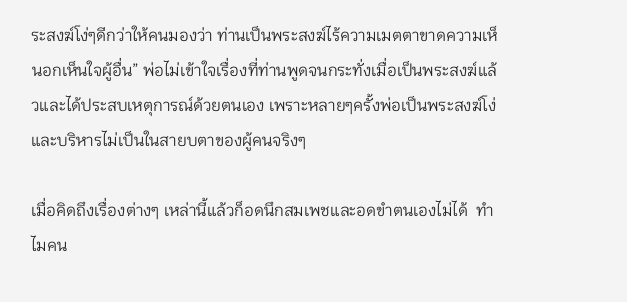ระสงฆ์โง่ๆดีกว่าให้คนมองว่า ท่านเป็นพระสงฆ์ไร้ความเมตตาขาดความเห็นอกเห็นใจผู้อื่น” พ่อไม่เข้าใจเรื่องที่ท่านพูดจนกระทั่งเมื่อเป็นพระสงฆ์แล้วและได้ประสบเหตุการณ์ด้วยตนเอง เพราะหลายๆครั้งพ่อเป็นพระสงฆ์โง่และบริหารไม่เป็นในสายบตาของผู้คนจริงๆ

เมื่อคิดถึงเรื่องต่างๆ เหล่านี้แล้วก็อดนึกสมเพชและอดขำตนเองไม่ได้  ทำไมคน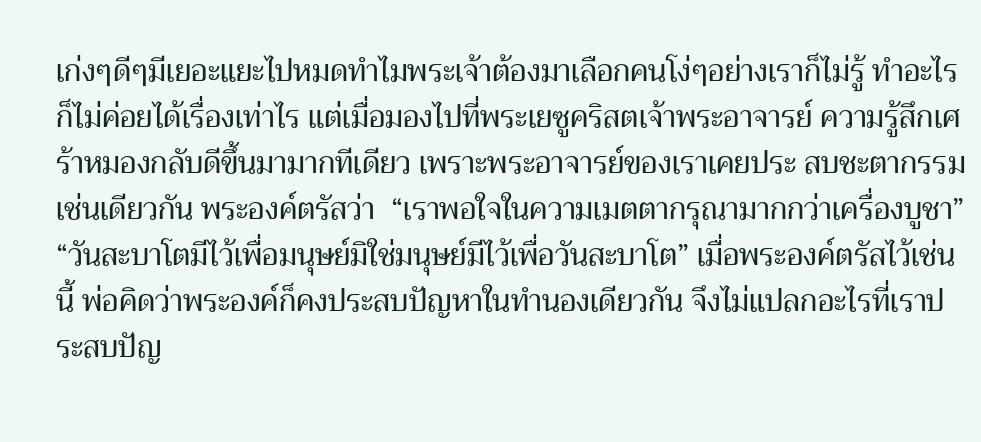เก่งๆดีๆมีเยอะแยะไปหมดทำไมพระเจ้าต้องมาเลือกคนโง่ๆอย่างเราก็ไม่รู้ ทำอะไรก็ไม่ค่อยได้เรื่องเท่าไร แต่เมื่อมองไปที่พระเยซูคริสตเจ้าพระอาจารย์ ความรู้สึกเศร้าหมองกลับดีขึ้นมามากทีเดียว เพราะพระอาจารย์ของเราเคยประ สบชะตากรรมเช่นเดียวกัน พระองค์ตรัสว่า  “เราพอใจในความเมตตากรุณามากกว่าเครื่องบูชา” “วันสะบาโตมีไว้เพื่อมนุษย์มิใช่มนุษย์มีไว้เพื่อวันสะบาโต” เมื่อพระองค์ตรัสไว้เช่นนี้ พ่อคิดว่าพระองค์ก็คงประสบปัญหาในทำนองเดียวกัน จึงไม่แปลกอะไรที่เราประสบปัญ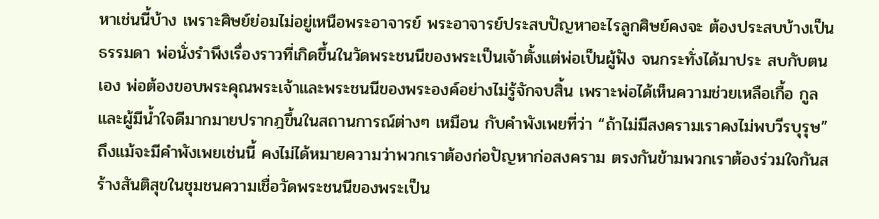หาเช่นนี้บ้าง เพราะศิษย์ย่อมไม่อยู่เหนือพระอาจารย์ พระอาจารย์ประสบปัญหาอะไรลูกศิษย์คงจะ ต้องประสบบ้างเป็นธรรมดา พ่อนั่งรำพึงเรื่องราวที่เกิดขึ้นในวัดพระชนนีของพระเป็นเจ้าตั้งแต่พ่อเป็นผู้ฟัง จนกระทั่งได้มาประ สบกับตนเอง พ่อต้องขอบพระคุณพระเจ้าและพระชนนีของพระองค์อย่างไม่รู้จักจบสิ้น เพราะพ่อได้เห็นความช่วยเหลือเกื้อ กูลและผู้มีน้ำใจดีมากมายปรากฎขึ้นในสถานการณ์ต่างๆ เหมือน กับคำพังเพยที่ว่า “ถ้าไม่มีสงครามเราคงไม่พบวีรบุรุษ” ถึงแม้จะมีคำพังเพยเช่นนี้ คงไม่ได้หมายความว่าพวกเราต้องก่อปัญหาก่อสงคราม ตรงกันข้ามพวกเราต้องร่วมใจกันสร้างสันติสุขในชุมชนความเชื่อวัดพระชนนีของพระเป็น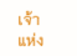เจ้าแห่ง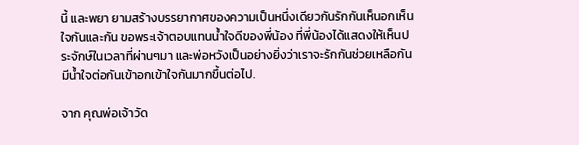นี้ และพยา ยามสร้างบรรยากาศของความเป็นหนึ่งเดียวกันรักกันเห็นอกเห็นใจกันและกัน ขอพระเจ้าตอบแทนน้ำใจดีของพี่น้อง ที่พี่น้องได้แสดงให้เห็นประจักษ์ในเวลาที่ผ่านๆมา และพ่อหวังเป็นอย่างยิ่งว่าเราจะรักกันช่วยเหลือกันมีน้ำใจต่อกันเข้าอกเข้าใจกันมากขึ้นต่อไป.

จาก คุณพ่อเจ้าวัด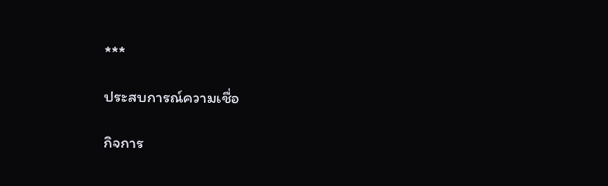***

ประสบการณ์ความเชื่อ

กิจการ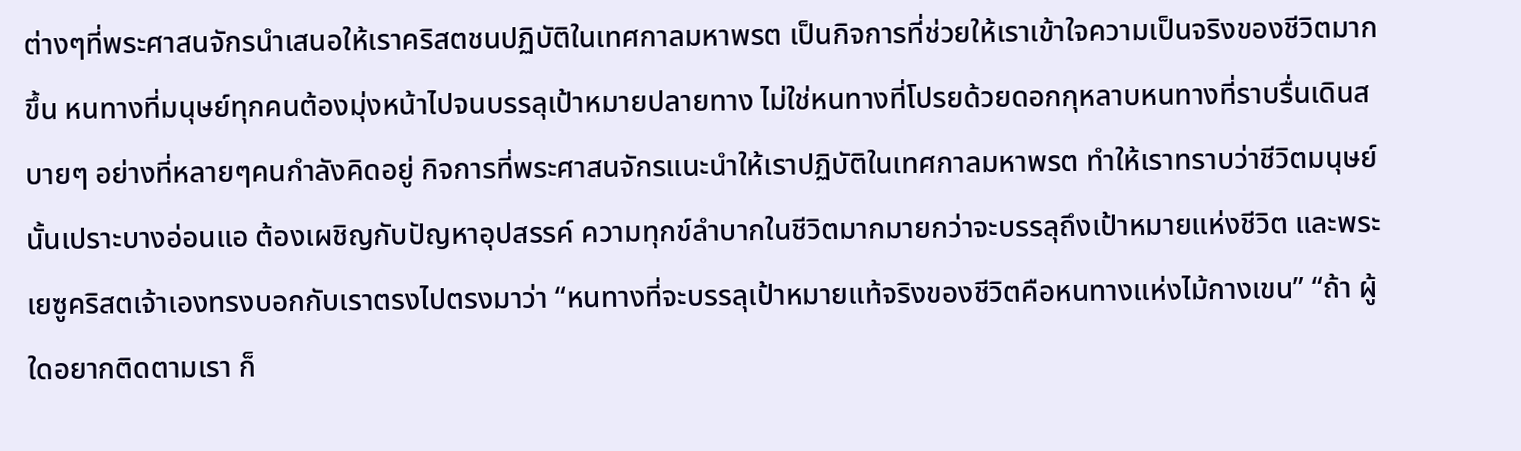ต่างๆที่พระศาสนจักรนำเสนอให้เราคริสตชนปฏิบัติในเทศกาลมหาพรต เป็นกิจการที่ช่วยให้เราเข้าใจความเป็นจริงของชีวิตมากขึ้น หนทางที่มนุษย์ทุกคนต้องมุ่งหน้าไปจนบรรลุเป้าหมายปลายทาง ไม่ใช่หนทางที่โปรยด้วยดอกกุหลาบหนทางที่ราบรื่นเดินสบายๆ อย่างที่หลายๆคนกำลังคิดอยู่ กิจการที่พระศาสนจักรแนะนำให้เราปฏิบัติในเทศกาลมหาพรต ทำให้เราทราบว่าชีวิตมนุษย์นั้นเปราะบางอ่อนแอ ต้องเผชิญกับปัญหาอุปสรรค์ ความทุกข์ลำบากในชีวิตมากมายกว่าจะบรรลุถึงเป้าหมายแห่งชีวิต และพระเยซูคริสตเจ้าเองทรงบอกกับเราตรงไปตรงมาว่า “หนทางที่จะบรรลุเป้าหมายแท้จริงของชีวิตคือหนทางแห่งไม้กางเขน” “ถ้า ผู้ใดอยากติดตามเรา ก็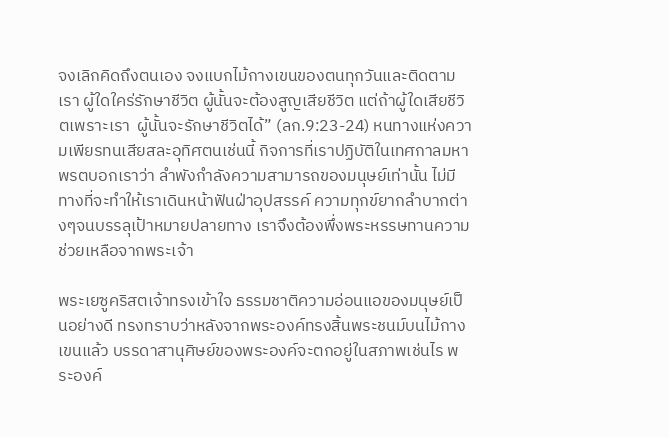จงเลิกคิดถึงตนเอง จงแบกไม้กางเขนของตนทุกวันและติดตามเรา ผู้ใดใคร่รักษาชีวิต ผู้นั้นจะต้องสูญเสียชีวิต แต่ถ้าผู้ใดเสียชีวิตเพราะเรา  ผู้นั้นจะรักษาชีวิตได้” (ลก.9:23-24) หนทางแห่งความเพียรทนเสียสละอุทิศตนเช่นนี้ กิจการที่เราปฏิบัติในเทศกาลมหาพรตบอกเราว่า ลำพังกำลังความสามารถของมนุษย์เท่านั้น ไม่มีทางที่จะทำให้เราเดินหน้าฟันฝ่าอุปสรรค์ ความทุกข์ยากลำบากต่างๆจนบรรลุเป้าหมายปลายทาง เราจึงต้องพึ่งพระหรรษทานความช่วยเหลือจากพระเจ้า

พระเยซูคริสตเจ้าทรงเข้าใจ ธรรมชาติความอ่อนแอของมนุษย์เป็นอย่างดี ทรงทราบว่าหลังจากพระองค์ทรงสิ้นพระชนม์บนไม้กางเขนแล้ว บรรดาสานุศิษย์ของพระองค์จะตกอยู่ในสภาพเช่นไร พระองค์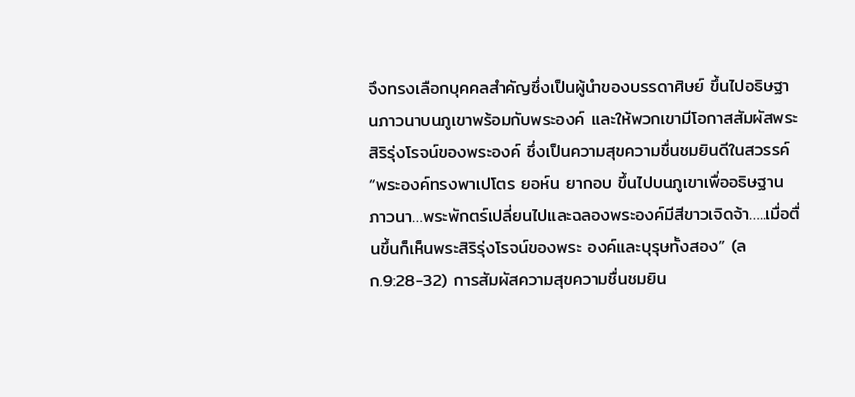จึงทรงเลือกบุคคลสำคัญซึ่งเป็นผู้นำของบรรดาศิษย์ ขึ้นไปอธิษฐานภาวนาบนภูเขาพร้อมกับพระองค์ และให้พวกเขามีโอกาสสัมผัสพระสิริรุ่งโรจน์ของพระองค์ ซึ่งเป็นความสุขความชื่นชมยินดีในสวรรค์ “พระองค์ทรงพาเปโตร ยอห์น ยากอบ ขึ้นไปบนภูเขาเพื่ออธิษฐานภาวนา…พระพักตร์เปลี่ยนไปและฉลองพระองค์มีสีขาวเจิดจ้า…..เมื่อตื่นขึ้นก็เห็นพระสิริรุ่งโรจน์ของพระ องค์และบุรุษทั้งสอง” (ลก.9:28-32) การสัมผัสความสุขความชื่นชมยิน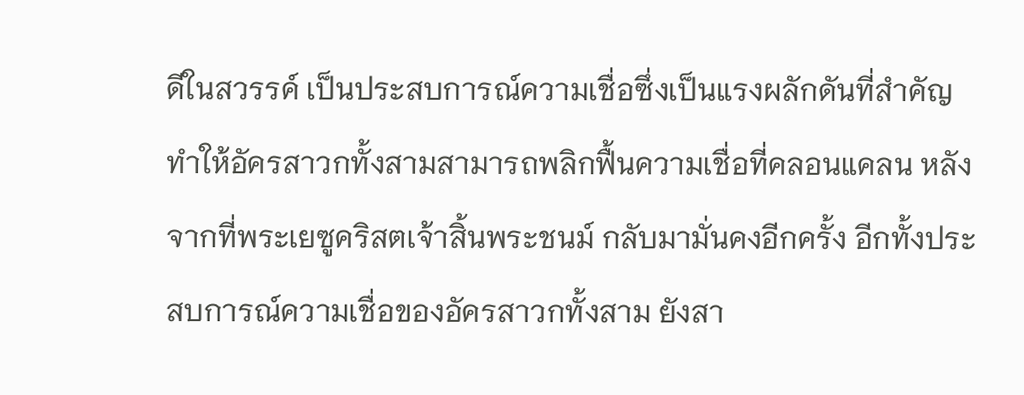ดีในสวรรค์ เป็นประสบการณ์ความเชื่อซึ่งเป็นแรงผลักดันที่สำคัญ ทำให้อัครสาวกทั้งสามสามารถพลิกฟื้นความเชื่อที่คลอนแคลน หลังจากที่พระเยซูคริสตเจ้าสิ้นพระชนม์ กลับมามั่นคงอีกครั้ง อีกทั้งประสบการณ์ความเชื่อของอัครสาวกทั้งสาม ยังสา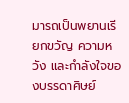มารถเป็นพยานเรียกขวัญ ความหวัง และกำลังใจของบรรดาศิษย์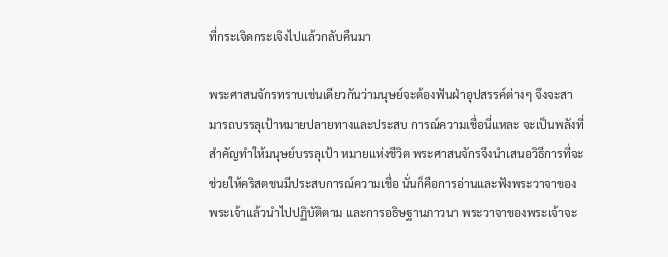ที่กระเจิดกระเจิงไปแล้วกลับคืนมา

พระศาสนจักรทราบเช่นเดียวกันว่ามนุษย์จะต้องฟันฝ่าอุปสรรค์ต่างๆ จึงจะสามารถบรรลุเป้าหมายปลายทางและประสบ การณ์ความเชื่อนี่แหละ จะเป็นพลังที่สำคัญทำให้มนุษย์บรรลุเป้า หมายแห่งชีวิต พระศาสนจักรจึงนำเสนอวิธีการที่จะช่วยให้คริสตชนมีประสบการณ์ความเชื่อ นั่นก็คือการอ่านและฟังพระวาจาของพระเจ้าแล้วนำไปปฏิบัติตาม และการอธิษฐานภาวนา พระวาจาของพระเจ้าจะ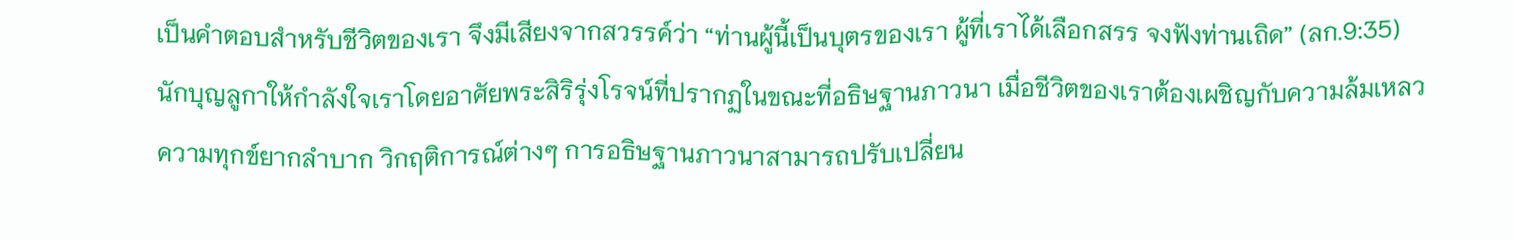เป็นคำตอบสำหรับชีวิตของเรา จึงมีเสียงจากสวรรค์ว่า “ท่านผู้นี้เป็นบุตรของเรา ผู้ที่เราได้เลือกสรร จงฟังท่านเถิด” (ลก.9:35) นักบุญลูกาให้กำลังใจเราโดยอาศัยพระสิริรุ่งโรจน์ที่ปรากฏในขณะที่อธิษฐานภาวนา เมื่อชีวิตของเราต้องเผชิญกับความล้มเหลว ความทุกข์ยากลำบาก วิกฤติการณ์ต่างๆ การอธิษฐานภาวนาสามารถปรับเปลี่ยน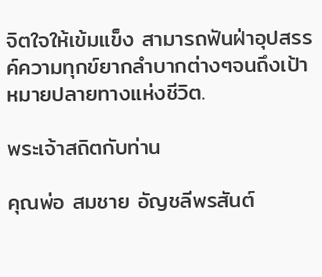จิตใจให้เข้มแข็ง สามารถฟันฝ่าอุปสรรค์ความทุกข์ยากลำบากต่างๆจนถึงเป้าหมายปลายทางแห่งชีวิต.

พระเจ้าสถิตกับท่าน

คุณพ่อ สมชาย อัญชลีพรสันต์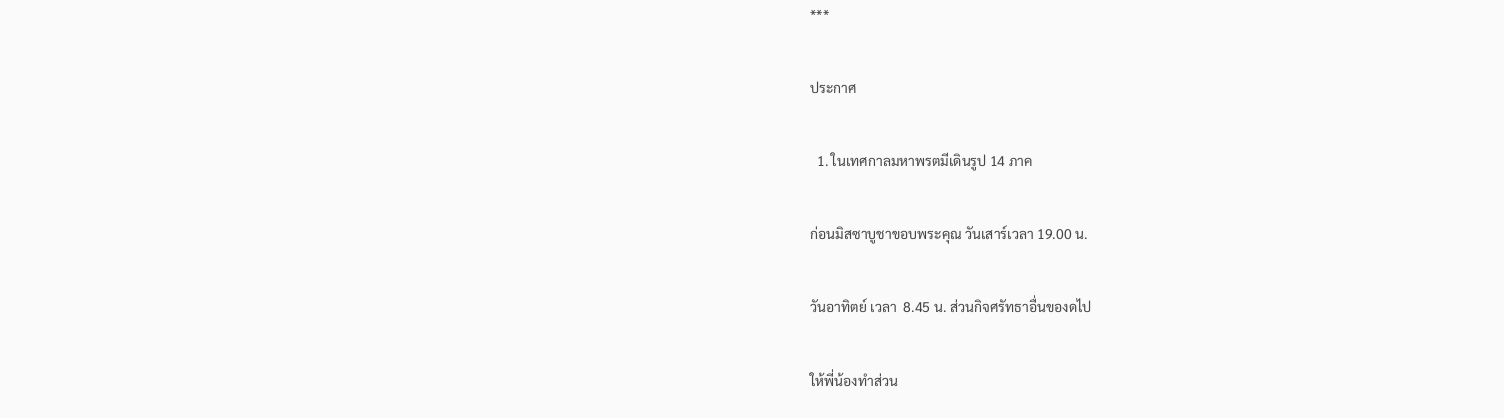***

ประกาศ

  1. ในเทศกาลมหาพรตมีเดินรูป 14 ภาค

ก่อนมิสซาบูชาขอบพระคุณ วันเสาร์เวลา 19.00 น.

วันอาทิตย์ เวลา  8.45 น. ส่วนกิจศรัทธาอื่นของดไป

ให้พี่น้องทำส่วน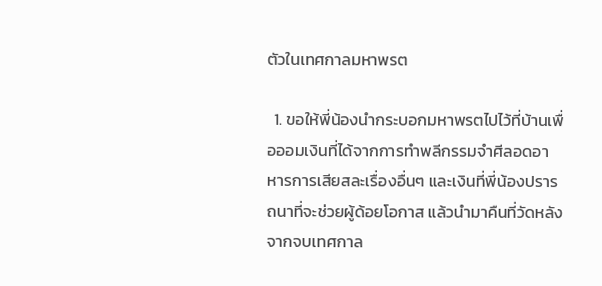ตัวในเทศกาลมหาพรต

  1. ขอให้พี่น้องนำกระบอกมหาพรตไปไว้ที่บ้านเพื่อออมเงินที่ได้จากการทำพลีกรรมจำศีลอดอาหารการเสียสละเรื่องอื่นๆ และเงินที่พี่น้องปรารถนาที่จะช่วยผู้ด้อยโอกาส แล้วนำมาคืนที่วัดหลังจากจบเทศกาล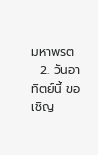มหาพรต
  2. วันอาทิตย์นี้ ขอเชิญ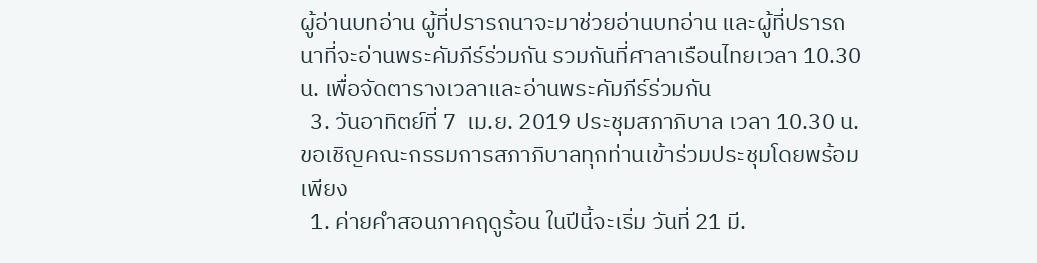ผู้อ่านบทอ่าน ผู้ที่ปรารถนาจะมาช่วยอ่านบทอ่าน และผู้ที่ปรารถนาที่จะอ่านพระคัมภีร์ร่วมกัน รวมกันที่ศาลาเรือนไทยเวลา 10.30 น. เพื่อจัดตารางเวลาและอ่านพระคัมภีร์ร่วมกัน
  3. วันอาทิตย์ที่ 7  เม.ย. 2019 ประชุมสภาภิบาล เวลา 10.30 น. ขอเชิญคณะกรรมการสภาภิบาลทุกท่านเข้าร่วมประชุมโดยพร้อมเพียง
  1. ค่ายคำสอนภาคฤดูร้อน ในปีนี้จะเริ่ม วันที่ 21 มี.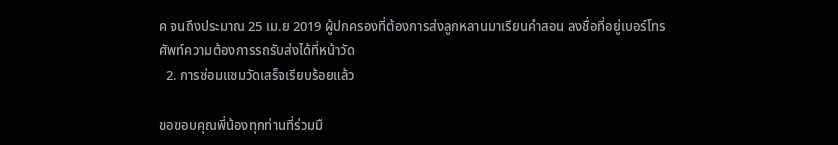ค จนถึงประมาณ 25 เม.ย 2019 ผู้ปกครองที่ต้องการส่งลูกหลานมาเรียนคำสอน ลงชื่อที่อยู่เบอร์โทรศัพท์ความต้องการรถรับส่งได้ที่หน้าวัด
  2. การซ่อมแซมวัดเสร็จเรียบร้อยแล้ว

ขอขอบคุณพี่น้องทุกท่านที่ร่วมมื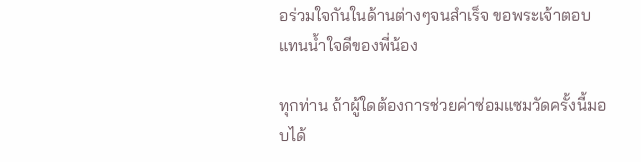อร่วมใจกันในด้านต่างๆจนสำเร็จ ขอพระเจ้าตอบแทนน้ำใจดีของพี่น้อง

ทุกท่าน ถ้าผู้ใดต้องการช่วยค่าซ่อมแซมวัดครั้งนี้มอบได้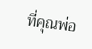ที่คุณพ่อ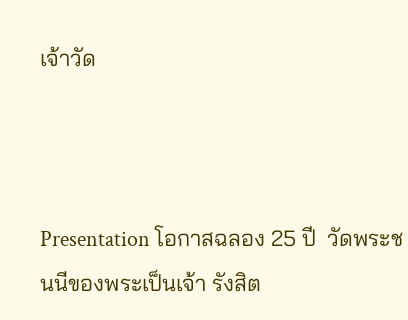เจ้าวัด



Presentation โอกาสฉลอง 25 ปี  วัดพระชนนีของพระเป็นเจ้า รังสิต